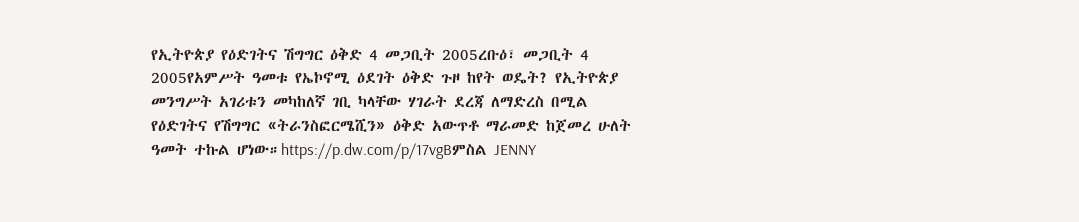የኢትዮጵያ የዕድገትና ሽግግር ዕቅድ 4 መጋቢት 2005ረቡዕ፣ መጋቢት 4 2005የአምሥት ዓመቱ የኤኮኖሚ ዕደገት ዕቅድ ጉዞ ከየት ወዴት? የኢትዮጵያ መንግሥት አገሪቱን መካከለኛ ገቢ ካላቸው ሃገራት ደረጃ ለማድረስ በሚል የዕድገትና የሽግግር «ትራንስፎርሜሺን» ዕቅድ አውጥቶ ማራመድ ከጀመረ ሁለት ዓመት ተኩል ሆነው።https://p.dw.com/p/17vgBምስል JENNY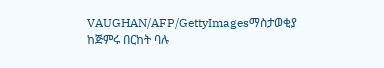VAUGHAN/AFP/GettyImagesማስታወቂያ ከጅምሩ በርከት ባሉ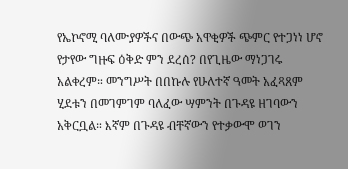የኤኮኖሚ ባለሙያዎችና በውጭ አዋቂዎች ጭምር የተጋነነ ሆኖ የታየው ግዙፍ ዕቅድ ምን ደረሰ? በየጊዜው ማነጋገሩ አልቀረም። መንግሥት በበኩሉ የሁለተኛ ዓመት አፈጻጸም ሂደቱን በመገምገም ባለፈው ሣምንት በጉዳዩ ዘገባውን አቅርቧል። እኛም በጉዳዩ ብቸኛውን የተቃውሞ ወገን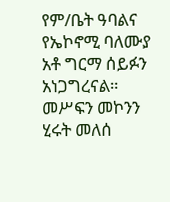የም/ቤት ዓባልና የኤኮኖሚ ባለሙያ አቶ ግርማ ሰይፉን አነጋግረናል። መሥፍን መኮንን ሂሩት መለሰ